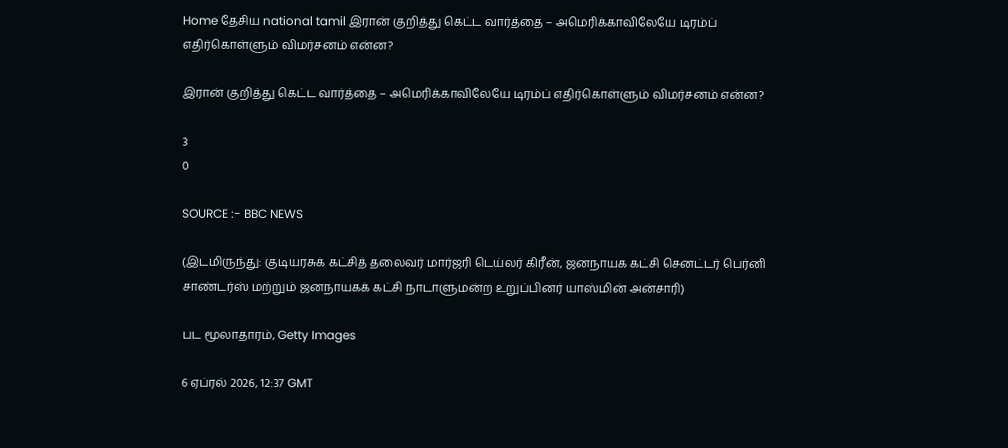Home தேசிய national tamil இரான் குறித்து கெட்ட வார்த்தை – அமெரிக்காவிலேயே டிரம்ப் எதிர்கொள்ளும் விமர்சனம் என்ன?

இரான் குறித்து கெட்ட வார்த்தை – அமெரிக்காவிலேயே டிரம்ப் எதிர்கொள்ளும் விமர்சனம் என்ன?

3
0

SOURCE :- BBC NEWS

(இடமிருந்து: குடியரசுக் கட்சித் தலைவர் மார்ஜரி டெய்லர் கிரீன், ஜனநாயக கட்சி செனட்டர் பெர்னி சாண்டர்ஸ் மற்றும் ஜனநாயகக் கட்சி நாடாளுமன்ற உறுப்பினர் யாஸ்மின் அன்சாரி)

பட மூலாதாரம், Getty Images

6 ஏப்ரல் 2026, 12:37 GMT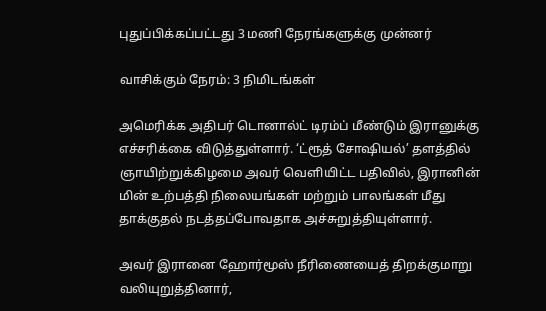புதுப்பிக்கப்பட்டது 3 மணி நேரங்களுக்கு முன்னர்

வாசிக்கும் நேரம்: 3 நிமிடங்கள்

அமெரிக்க அதிபர் டொனால்ட் டிரம்ப் மீண்டும் இரானுக்கு எச்சரிக்கை விடுத்துள்ளார். ‘ட்ரூத் சோஷியல்’ தளத்தில் ஞாயிற்றுக்கிழமை அவர் வெளியிட்ட பதிவில், இரானின் மின் உற்பத்தி நிலையங்கள் மற்றும் பாலங்கள் மீது தாக்குதல் நடத்தப்போவதாக அச்சுறுத்தியுள்ளார்.

அவர் இரானை ஹோர்மூஸ் நீரிணையைத் திறக்குமாறு வலியுறுத்தினார்,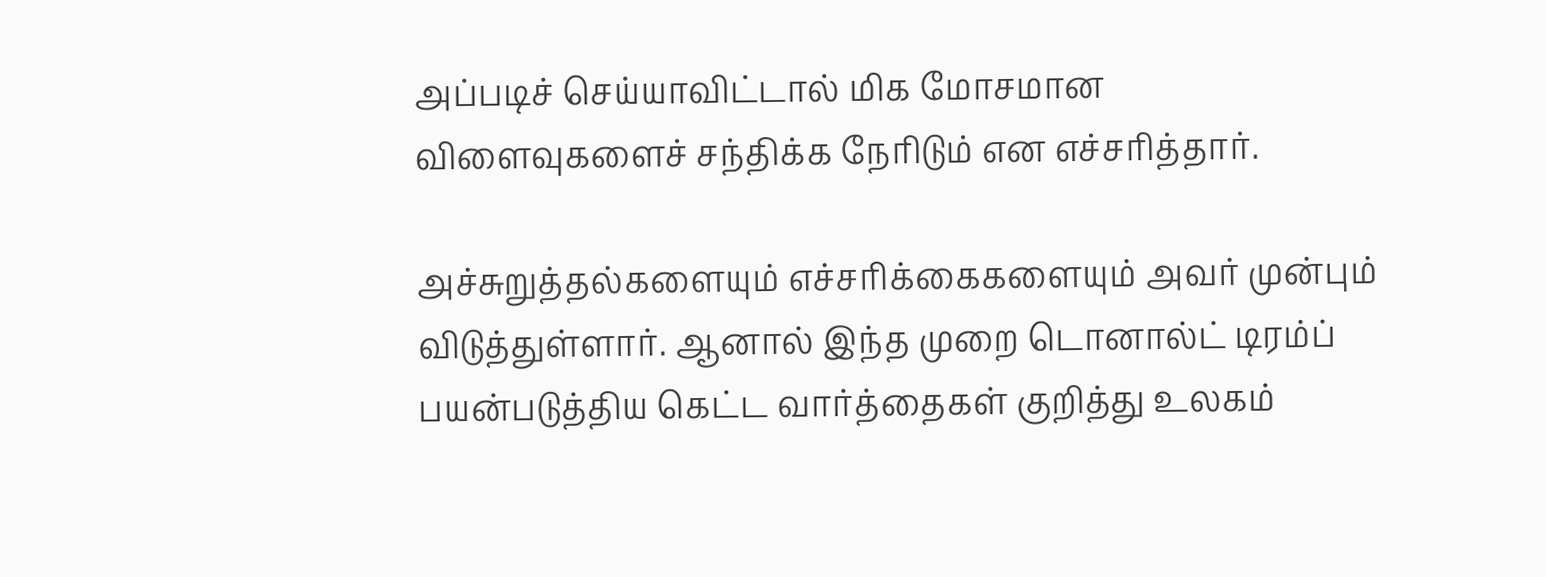அப்படிச் செய்யாவிட்டால் மிக மோசமான விளைவுகளைச் சந்திக்க நேரிடும் என எச்சரித்தார்.

அச்சுறுத்தல்களையும் எச்சரிக்கைகளையும் அவர் முன்பும் விடுத்துள்ளார். ஆனால் இந்த முறை டொனால்ட் டிரம்ப் பயன்படுத்திய கெட்ட வார்த்தைகள் குறித்து உலகம்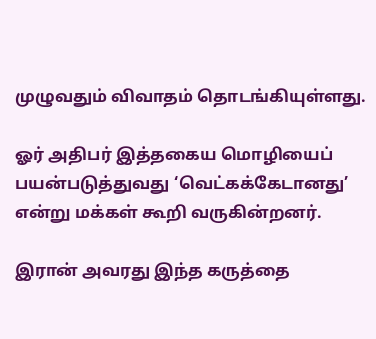முழுவதும் விவாதம் தொடங்கியுள்ளது.

ஓர் அதிபர் இத்தகைய மொழியைப் பயன்படுத்துவது ‘வெட்கக்கேடானது’ என்று மக்கள் கூறி வருகின்றனர்.

இரான் அவரது இந்த கருத்தை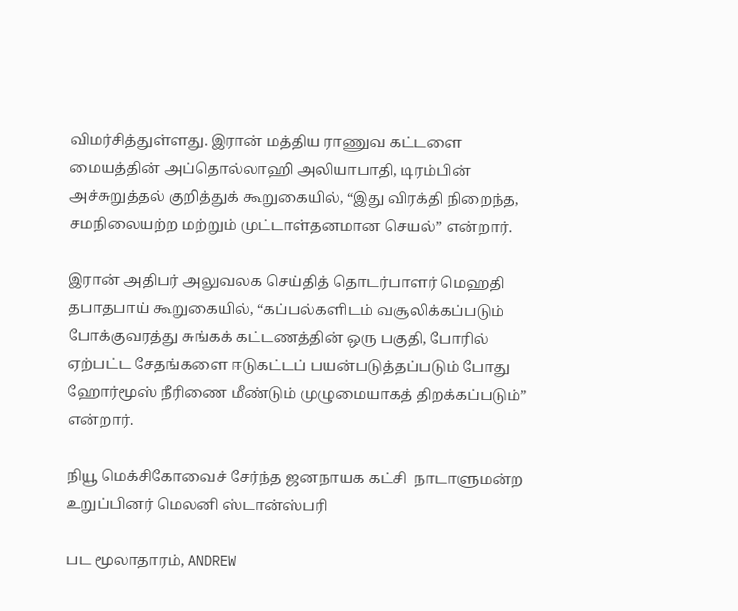விமர்சித்துள்ளது. இரான் மத்திய ராணுவ கட்டளை மையத்தின் அப்தொல்லாஹி அலியாபாதி, டிரம்பின் அச்சுறுத்தல் குறித்துக் கூறுகையில், “இது விரக்தி நிறைந்த, சமநிலையற்ற மற்றும் முட்டாள்தனமான செயல்” என்றார்.

இரான் அதிபர் அலுவலக செய்தித் தொடர்பாளர் மெஹதி தபாதபாய் கூறுகையில், “கப்பல்களிடம் வசூலிக்கப்படும் போக்குவரத்து சுங்கக் கட்டணத்தின் ஒரு பகுதி, போரில் ஏற்பட்ட சேதங்களை ஈடுகட்டப் பயன்படுத்தப்படும் போது ஹோர்மூஸ் நீரிணை மீண்டும் முழுமையாகத் திறக்கப்படும்” என்றார்.

நியூ மெக்சிகோவைச் சேர்ந்த ஜனநாயக கட்சி  நாடாளுமன்ற உறுப்பினர் மெலனி ஸ்டான்ஸ்பரி

பட மூலாதாரம், ANDREW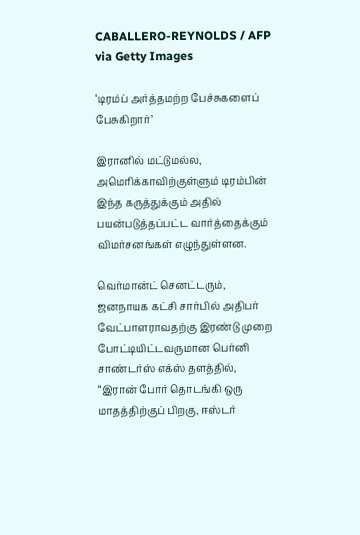CABALLERO-REYNOLDS / AFP via Getty Images

‘டிரம்ப் அர்த்தமற்ற பேச்சுகளைப் பேசுகிறார்’

இரானில் மட்டுமல்ல, அமெரிக்காவிற்குள்ளும் டிரம்பின் இந்த கருத்துக்கும் அதில் பயன்படுத்தப்பட்ட வார்த்தைக்கும் விமர்சனங்கள் எழுந்துள்ளன.

வெர்மான்ட் செனட்டரும், ஜனநாயக கட்சி சார்பில் அதிபர் வேட்பாளராவதற்கு இரண்டு முறை போட்டியிட்டவருமான பெர்னி சாண்டர்ஸ் எக்ஸ் தளத்தில், “இரான் போர் தொடங்கி ஒரு மாதத்திற்குப் பிறகு, ஈஸ்டர்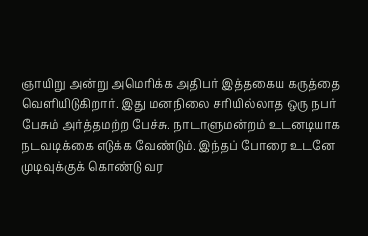ஞாயிறு அன்று அமெரிக்க அதிபர் இத்தகைய கருத்தை வெளியிடுகிறார். இது மனநிலை சரியில்லாத ஒரு நபர் பேசும் அர்த்தமற்ற பேச்சு. நாடாளுமன்றம் உடனடியாக நடவடிக்கை எடுக்க வேண்டும். இந்தப் போரை உடனே முடிவுக்குக் கொண்டு வர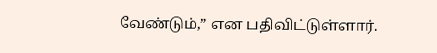வேண்டும்,” என பதிவிட்டுள்ளார்.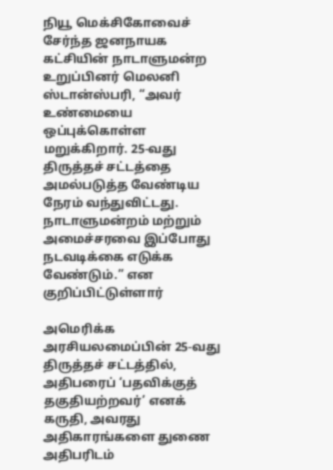நியூ மெக்சிகோவைச் சேர்ந்த ஜனநாயக கட்சியின் நாடாளுமன்ற உறுப்பினர் மெலனி ஸ்டான்ஸ்பரி, “அவர் உண்மையை ஒப்புக்கொள்ள மறுக்கிறார். 25-வது திருத்தச் சட்டத்தை அமல்படுத்த வேண்டிய நேரம் வந்துவிட்டது. நாடாளுமன்றம் மற்றும் அமைச்சரவை இப்போது நடவடிக்கை எடுக்க வேண்டும்.” என குறிப்பிட்டுள்ளார்

அமெரிக்க அரசியலமைப்பின் 25-வது திருத்தச் சட்டத்தில், அதிபரைப் ‘பதவிக்குத் தகுதியற்றவர்’ எனக் கருதி, அவரது அதிகாரங்களை துணை அதிபரிடம்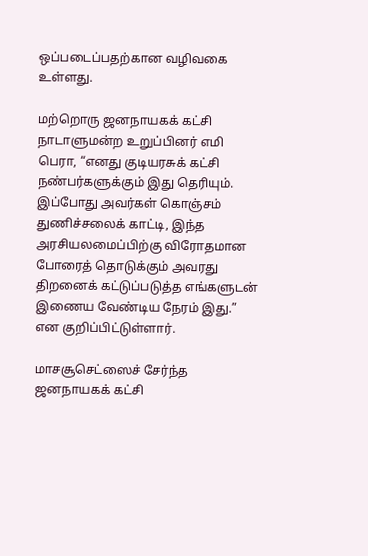ஒப்படைப்பதற்கான வழிவகை உள்ளது.

மற்றொரு ஜனநாயகக் கட்சி நாடாளுமன்ற உறுப்பினர் எமி பெரா, “எனது குடியரசுக் கட்சி நண்பர்களுக்கும் இது தெரியும். இப்போது அவர்கள் கொஞ்சம் துணிச்சலைக் காட்டி, இந்த அரசியலமைப்பிற்கு விரோதமான போரைத் தொடுக்கும் அவரது திறனைக் கட்டுப்படுத்த எங்களுடன் இணைய வேண்டிய நேரம் இது.” என குறிப்பிட்டுள்ளார்.

மாசசூசெட்ஸைச் சேர்ந்த ஜனநாயகக் கட்சி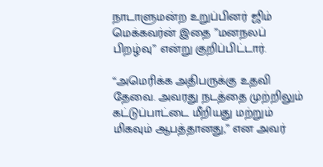நாடாளுமன்ற உறுப்பினர் ஜிம் மெக்கவர்ன் இதை ”மனநலப் பிறழ்வு” என்று குறிப்பிட்டார்.

“அமெரிக்க அதிபருக்கு உதவி தேவை. அவரது நடத்தை முற்றிலும் கட்டுப்பாட்டை மீறியது மற்றும் மிகவும் ஆபத்தானது,” என அவர்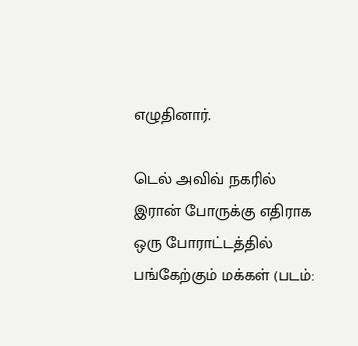எழுதினார்.

டெல் அவிவ் நகரில் இரான் போருக்கு எதிராக ஒரு போராட்டத்தில் பங்கேற்கும் மக்கள் (படம்: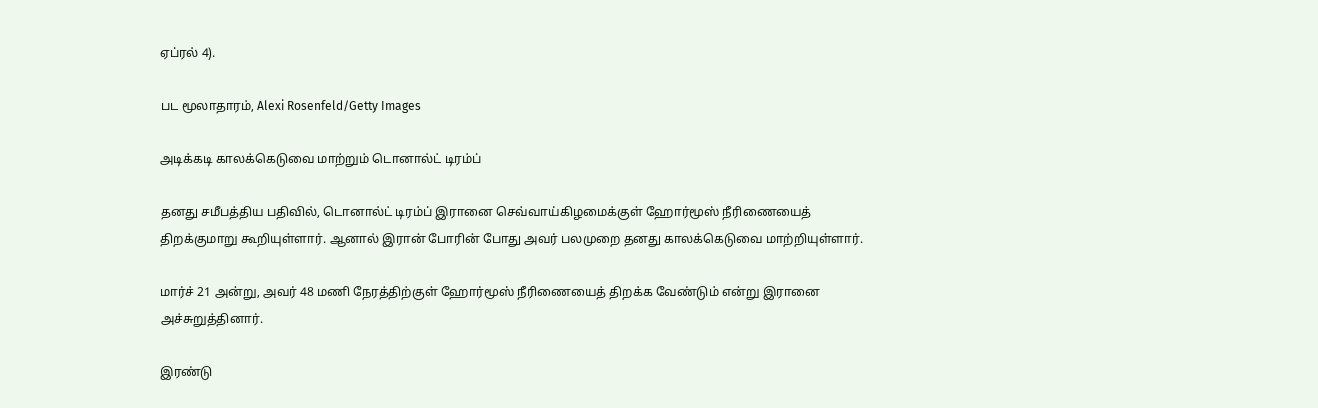ஏப்ரல் 4).

பட மூலாதாரம், Alexi Rosenfeld/Getty Images

அடிக்கடி காலக்கெடுவை மாற்றும் டொனால்ட் டிரம்ப்

தனது சமீபத்திய பதிவில், டொனால்ட் டிரம்ப் இரானை செவ்வாய்கிழமைக்குள் ஹோர்மூஸ் நீரிணையைத் திறக்குமாறு கூறியுள்ளார். ஆனால் இரான் போரின் போது அவர் பலமுறை தனது காலக்கெடுவை மாற்றியுள்ளார்.

மார்ச் 21 அன்று, அவர் 48 மணி நேரத்திற்குள் ஹோர்மூஸ் நீரிணையைத் திறக்க வேண்டும் என்று இரானை அச்சுறுத்தினார்.

இரண்டு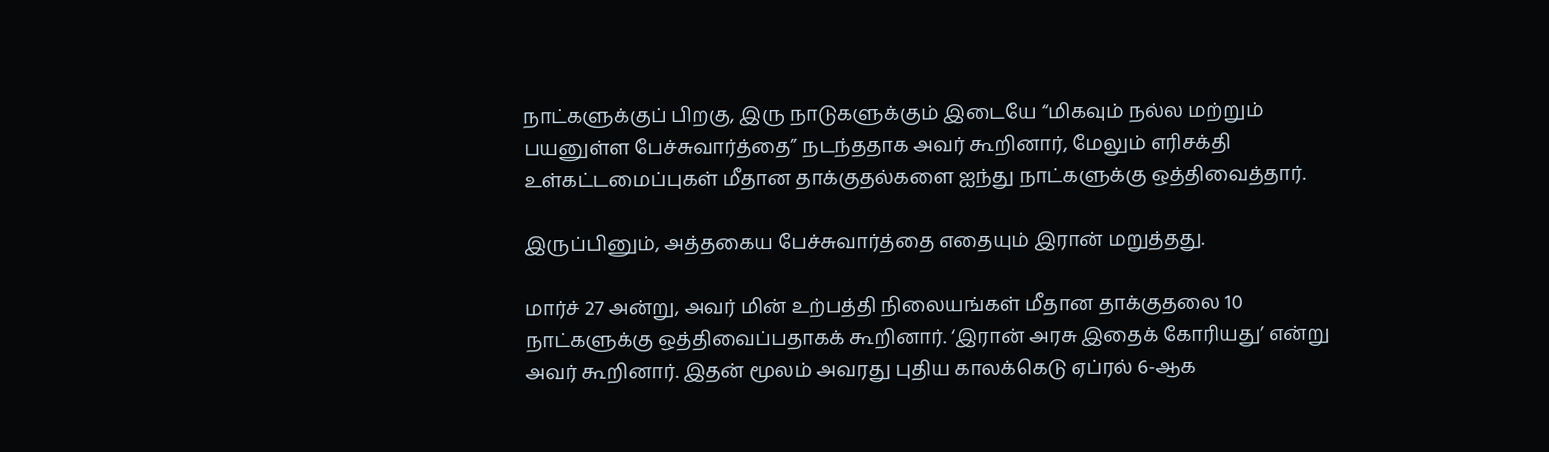நாட்களுக்குப் பிறகு, இரு நாடுகளுக்கும் இடையே “மிகவும் நல்ல மற்றும் பயனுள்ள பேச்சுவார்த்தை” நடந்ததாக அவர் கூறினார், மேலும் எரிசக்தி உள்கட்டமைப்புகள் மீதான தாக்குதல்களை ஐந்து நாட்களுக்கு ஒத்திவைத்தார்.

இருப்பினும், அத்தகைய பேச்சுவார்த்தை எதையும் இரான் மறுத்தது.

மார்ச் 27 அன்று, அவர் மின் உற்பத்தி நிலையங்கள் மீதான தாக்குதலை 10 நாட்களுக்கு ஒத்திவைப்பதாகக் கூறினார். ‘இரான் அரசு இதைக் கோரியது’ என்று அவர் கூறினார். இதன் மூலம் அவரது புதிய காலக்கெடு ஏப்ரல் 6-ஆக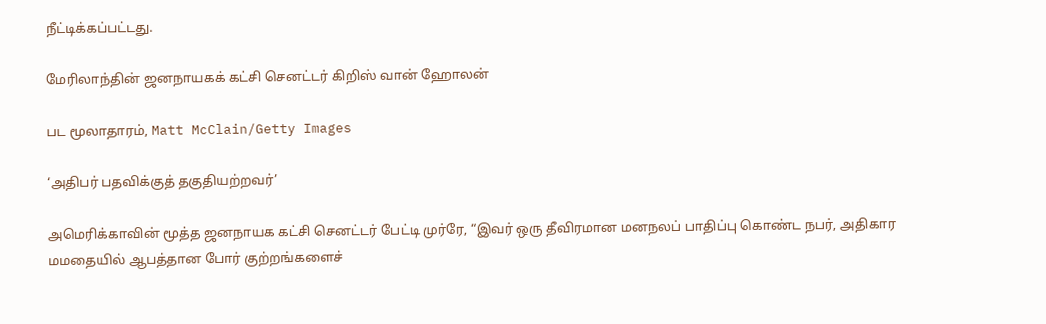நீட்டிக்கப்பட்டது.

மேரிலாந்தின் ஜனநாயகக் கட்சி செனட்டர் கிறிஸ் வான் ஹோலன்

பட மூலாதாரம், Matt McClain/Getty Images

‘அதிபர் பதவிக்குத் தகுதியற்றவர்’

அமெரிக்காவின் மூத்த ஜனநாயக கட்சி செனட்டர் பேட்டி முர்ரே, “இவர் ஒரு தீவிரமான மனநலப் பாதிப்பு கொண்ட நபர், அதிகார மமதையில் ஆபத்தான போர் குற்றங்களைச்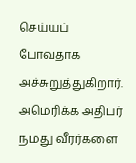செய்யப் போவதாக அச்சுறுத்துகிறார். அமெரிக்க அதிபர் நமது வீரர்களை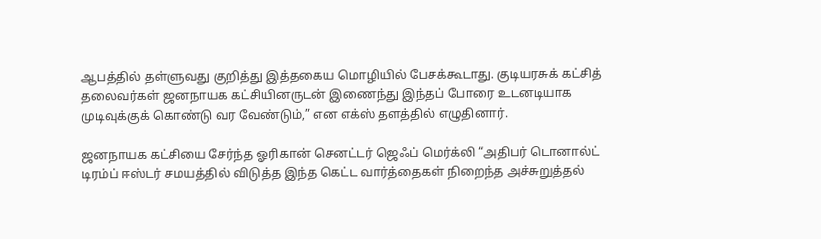ஆபத்தில் தள்ளுவது குறித்து இத்தகைய மொழியில் பேசக்கூடாது. குடியரசுக் கட்சித் தலைவர்கள் ஜனநாயக கட்சியினருடன் இணைந்து இந்தப் போரை உடனடியாக முடிவுக்குக் கொண்டு வர வேண்டும்,” என எக்ஸ் தளத்தில் எழுதினார்.

ஜனநாயக கட்சியை சேர்ந்த ஓரிகான் செனட்டர் ஜெஃப் மெர்க்லி “அதிபர் டொனால்ட் டிரம்ப் ஈஸ்டர் சமயத்தில் விடுத்த இந்த கெட்ட வார்த்தைகள் நிறைந்த அச்சுறுத்தல்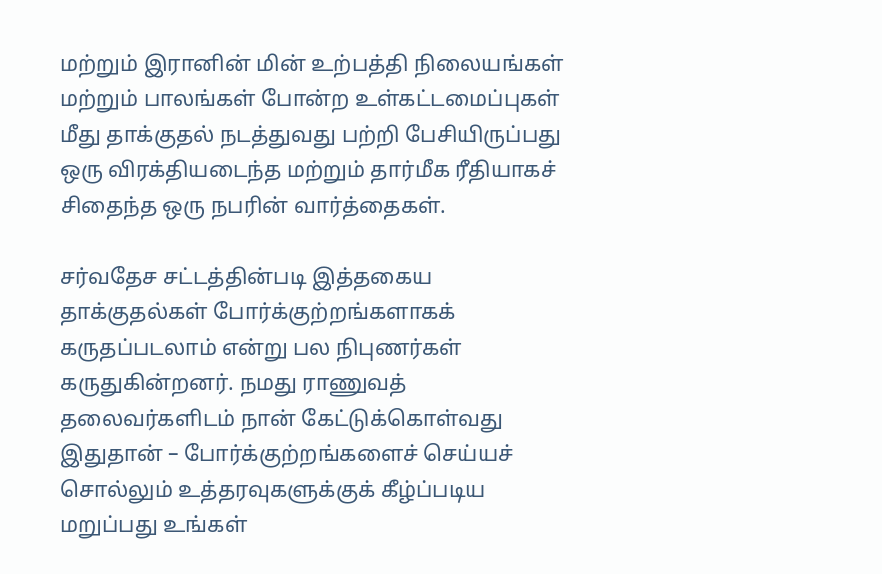மற்றும் இரானின் மின் உற்பத்தி நிலையங்கள் மற்றும் பாலங்கள் போன்ற உள்கட்டமைப்புகள் மீது தாக்குதல் நடத்துவது பற்றி பேசியிருப்பது ஒரு விரக்தியடைந்த மற்றும் தார்மீக ரீதியாகச் சிதைந்த ஒரு நபரின் வார்த்தைகள்.

சர்வதேச சட்டத்தின்படி இத்தகைய தாக்குதல்கள் போர்க்குற்றங்களாகக் கருதப்படலாம் என்று பல நிபுணர்கள் கருதுகின்றனர். நமது ராணுவத் தலைவர்களிடம் நான் கேட்டுக்கொள்வது இதுதான் – போர்க்குற்றங்களைச் செய்யச் சொல்லும் உத்தரவுகளுக்குக் கீழ்ப்படிய மறுப்பது உங்கள்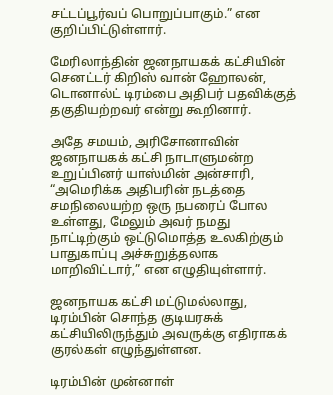சட்டப்பூர்வப் பொறுப்பாகும்.” என குறிப்பிட்டுள்ளார்.

மேரிலாந்தின் ஜனநாயகக் கட்சியின் செனட்டர் கிறிஸ் வான் ஹோலன், டொனால்ட் டிரம்பை அதிபர் பதவிக்குத் தகுதியற்றவர் என்று கூறினார்.

அதே சமயம், அரிசோனாவின் ஜனநாயகக் கட்சி நாடாளுமன்ற உறுப்பினர் யாஸ்மின் அன்சாரி, “அமெரிக்க அதிபரின் நடத்தை சமநிலையற்ற ஒரு நபரைப் போல உள்ளது, மேலும் அவர் நமது நாட்டிற்கும் ஒட்டுமொத்த உலகிற்கும் பாதுகாப்பு அச்சுறுத்தலாக மாறிவிட்டார்,” என எழுதியுள்ளார்.

ஜனநாயக கட்சி மட்டுமல்லாது, டிரம்பின் சொந்த குடியரசுக் கட்சியிலிருந்தும் அவருக்கு எதிராகக் குரல்கள் எழுந்துள்ளன.

டிரம்பின் முன்னாள்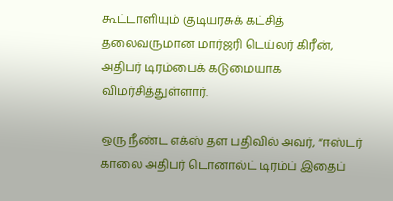கூட்டாளியும் குடியரசுக் கட்சித் தலைவருமான மார்ஜரி டெய்லர் கிரீன், அதிபர் டிரம்பைக் கடுமையாக விமர்சித்துள்ளார்.

ஒரு நீண்ட எக்ஸ் தள பதிவில் அவர், “ஈஸ்டர் காலை அதிபர் டொனால்ட் டிரம்ப் இதைப்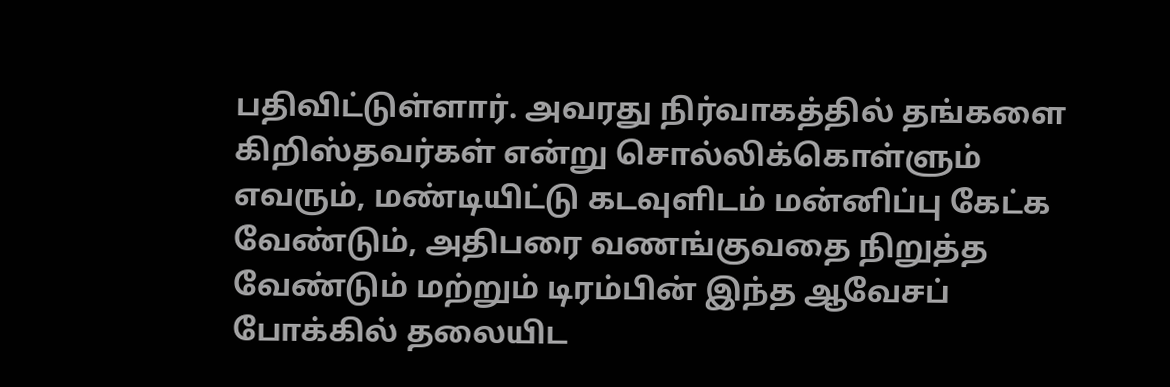பதிவிட்டுள்ளார். அவரது நிர்வாகத்தில் தங்களை கிறிஸ்தவர்கள் என்று சொல்லிக்கொள்ளும் எவரும், மண்டியிட்டு கடவுளிடம் மன்னிப்பு கேட்க வேண்டும், அதிபரை வணங்குவதை நிறுத்த வேண்டும் மற்றும் டிரம்பின் இந்த ஆவேசப் போக்கில் தலையிட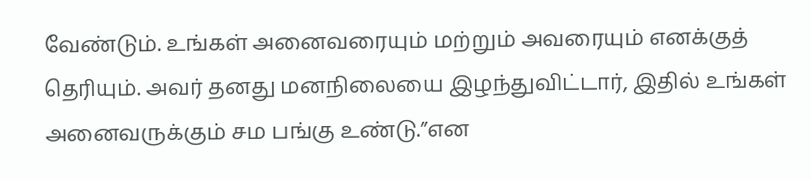வேண்டும். உங்கள் அனைவரையும் மற்றும் அவரையும் எனக்குத் தெரியும். அவர் தனது மனநிலையை இழந்துவிட்டார், இதில் உங்கள் அனைவருக்கும் சம பங்கு உண்டு.”என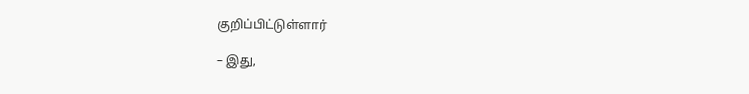குறிப்பிட்டுள்ளார்

– இது,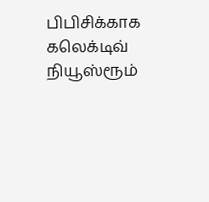பிபிசிக்காக கலெக்டிவ் நியூஸ்ரூம்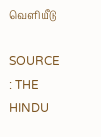வெளியீடு

SOURCE : THE HINDU